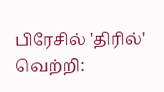பிரேசில் 'திரில்' வெற்றி: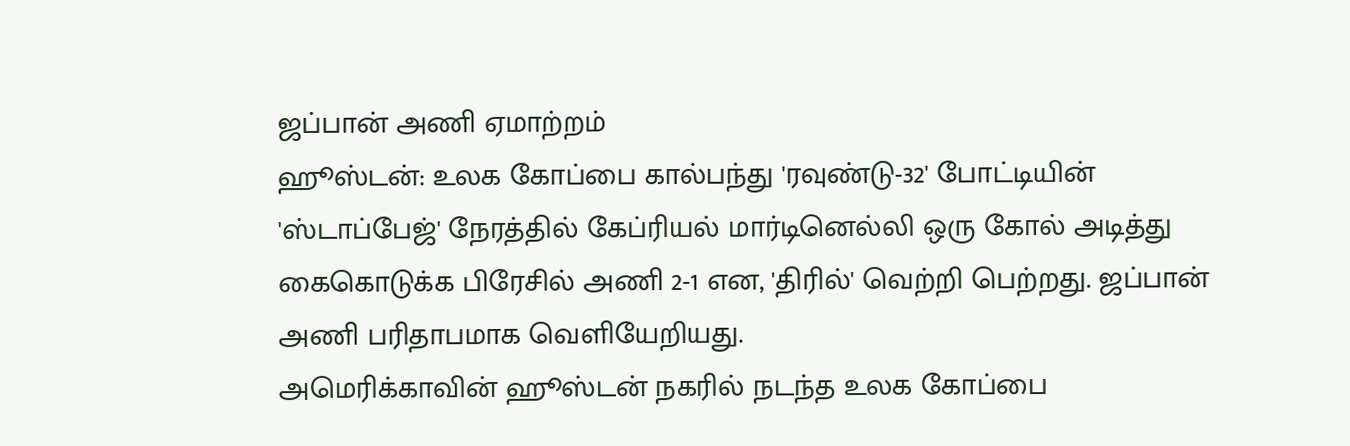ஜப்பான் அணி ஏமாற்றம்
ஹூஸ்டன்: உலக கோப்பை கால்பந்து 'ரவுண்டு-32' போட்டியின் 'ஸ்டாப்பேஜ்' நேரத்தில் கேப்ரியல் மார்டினெல்லி ஒரு கோல் அடித்து கைகொடுக்க பிரேசில் அணி 2-1 என, 'திரில்' வெற்றி பெற்றது. ஜப்பான் அணி பரிதாபமாக வெளியேறியது.
அமெரிக்காவின் ஹூஸ்டன் நகரில் நடந்த உலக கோப்பை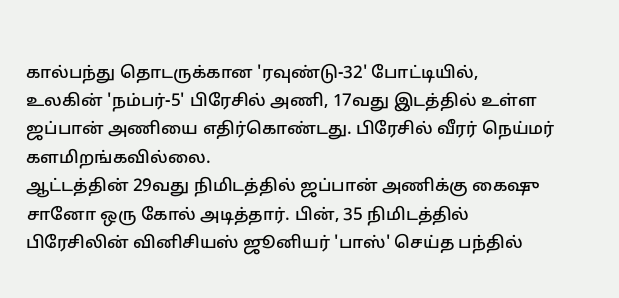கால்பந்து தொடருக்கான 'ரவுண்டு-32' போட்டியில், உலகின் 'நம்பர்-5' பிரேசில் அணி, 17வது இடத்தில் உள்ள ஜப்பான் அணியை எதிர்கொண்டது. பிரேசில் வீரர் நெய்மர் களமிறங்கவில்லை.
ஆட்டத்தின் 29வது நிமிடத்தில் ஜப்பான் அணிக்கு கைஷு சானோ ஒரு கோல் அடித்தார். பின், 35 நிமிடத்தில் பிரேசிலின் வினிசியஸ் ஜூனியர் 'பாஸ்' செய்த பந்தில்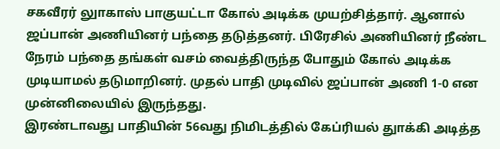சகவீரர் லுாகாஸ் பாகுயட்டா கோல் அடிக்க முயற்சித்தார். ஆனால் ஜப்பான் அணியினர் பந்தை தடுத்தனர். பிரேசில் அணியினர் நீண்ட நேரம் பந்தை தங்கள் வசம் வைத்திருந்த போதும் கோல் அடிக்க முடியாமல் தடுமாறினர். முதல் பாதி முடிவில் ஜப்பான் அணி 1-0 என முன்னிலையில் இருந்தது.
இரண்டாவது பாதியின் 56வது நிமிடத்தில் கேப்ரியல் துாக்கி அடித்த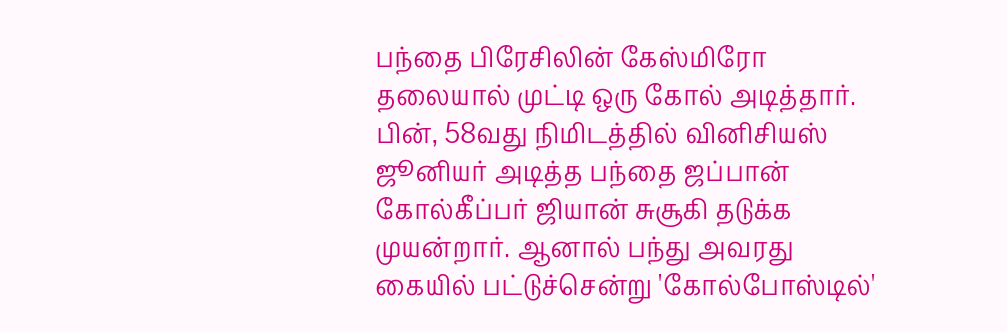பந்தை பிரேசிலின் கேஸ்மிரோ தலையால் முட்டி ஒரு கோல் அடித்தார். பின், 58வது நிமிடத்தில் வினிசியஸ் ஜூனியர் அடித்த பந்தை ஜப்பான் கோல்கீப்பர் ஜியான் சுசூகி தடுக்க முயன்றார். ஆனால் பந்து அவரது கையில் பட்டுச்சென்று 'கோல்போஸ்டில்'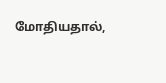மோதியதால்,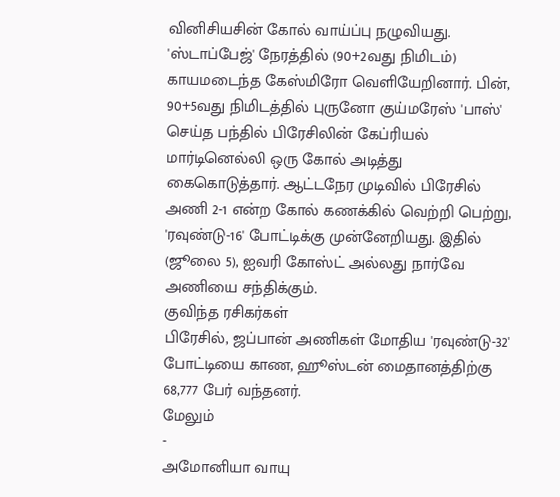வினிசியசின் கோல் வாய்ப்பு நழுவியது.
'ஸ்டாப்பேஜ்' நேரத்தில் (90+2வது நிமிடம்) காயமடைந்த கேஸ்மிரோ வெளியேறினார். பின், 90+5வது நிமிடத்தில் புருனோ குய்மரேஸ் 'பாஸ்' செய்த பந்தில் பிரேசிலின் கேப்ரியல் மார்டினெல்லி ஒரு கோல் அடித்து கைகொடுத்தார். ஆட்டநேர முடிவில் பிரேசில் அணி 2-1 என்ற கோல் கணக்கில் வெற்றி பெற்று, 'ரவுண்டு-16' போட்டிக்கு முன்னேறியது. இதில் (ஜூலை 5), ஐவரி கோஸ்ட் அல்லது நார்வே அணியை சந்திக்கும்.
குவிந்த ரசிகர்கள்
பிரேசில், ஜப்பான் அணிகள் மோதிய 'ரவுண்டு-32' போட்டியை காண, ஹூஸ்டன் மைதானத்திற்கு 68,777 பேர் வந்தனர்.
மேலும்
-
அமோனியா வாயு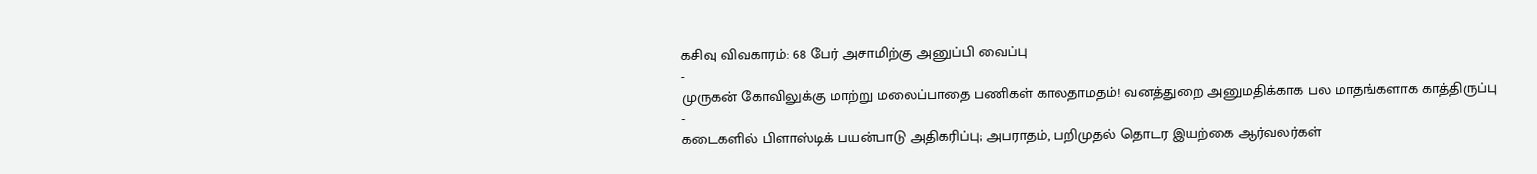கசிவு விவகாரம்: 68 பேர் அசாமிற்கு அனுப்பி வைப்பு
-
முருகன் கோவிலுக்கு மாற்று மலைப்பாதை பணிகள் காலதாமதம்! வனத்துறை அனுமதிக்காக பல மாதங்களாக காத்திருப்பு
-
கடைகளில் பிளாஸ்டிக் பயன்பாடு அதிகரிப்பு; அபராதம், பறிமுதல் தொடர இயற்கை ஆர்வலர்கள்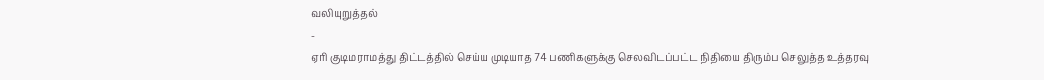வலியுறுத்தல்
-
ஏரி குடிமராமத்து திட்டத்தில் செய்ய முடியாத 74 பணிகளுக்கு செலவிடப்பட்ட நிதியை திரும்ப செலுத்த உத்தரவு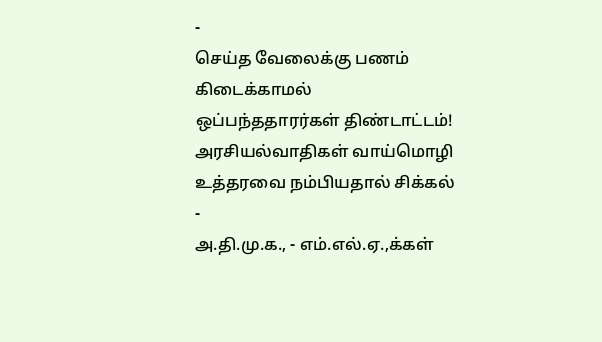-
செய்த வேலைக்கு பணம் கிடைக்காமல் ஒப்பந்ததாரர்கள் திண்டாட்டம்! அரசியல்வாதிகள் வாய்மொழி உத்தரவை நம்பியதால் சிக்கல்
-
அ.தி.மு.க., - எம்.எல்.ஏ.,க்கள்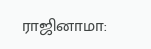ராஜினாமா: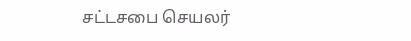சட்டசபை செயலர்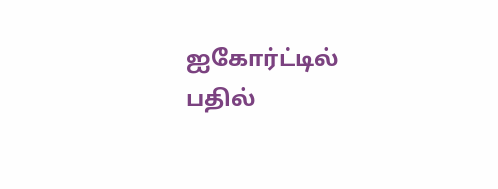ஐகோர்ட்டில் பதில்